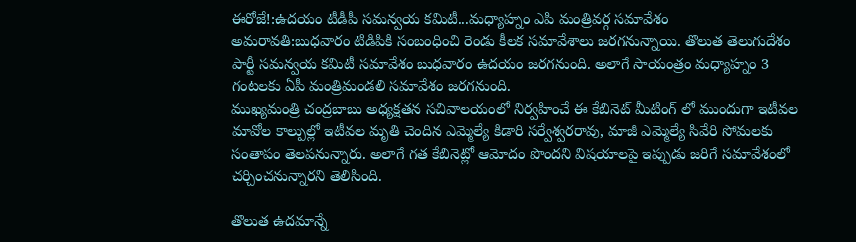ఈరోజే!:ఉదయం టీడీపీ సమన్వయ కమిటీ...మధ్యాహ్నం ఎపి మంత్రివర్గ సమావేశం
అమరావతి:బుధవారం టిడిపికి సంబంధించి రెండు కీలక సమావేశాలు జరగనున్నాయి. తొలుత తెలుగుదేశం పార్టీ సమన్వయ కమిటీ సమావేశం బుధవారం ఉదయం జరగనుంది. అలాగే సాయంత్రం మధ్యాహ్నం 3 గంటలకు ఏపీ మంత్రిమండలి సమావేశం జరగనుంది.
ముఖ్యమంత్రి చంద్రబాబు అధ్యక్షతన సచివాలయంలో నిర్వహించే ఈ కేబినెట్ మీటింగ్ లో ముందుగా ఇటీవల మావోల కాల్పుల్లో ఇటీవల మృతి చెందిన ఎమ్మెల్యే కిడారి సర్వేశ్వరరావు, మాజీ ఎమ్మెల్యే సివేరి సోమలకు సంతాపం తెలపనున్నారు. అలాగే గత కేబినెట్లో ఆమోదం పొందని విషయాలపై ఇప్పుడు జరిగే సమావేశంలో చర్చించనున్నారని తెలిసింది.

తొలుత ఉదమాన్నే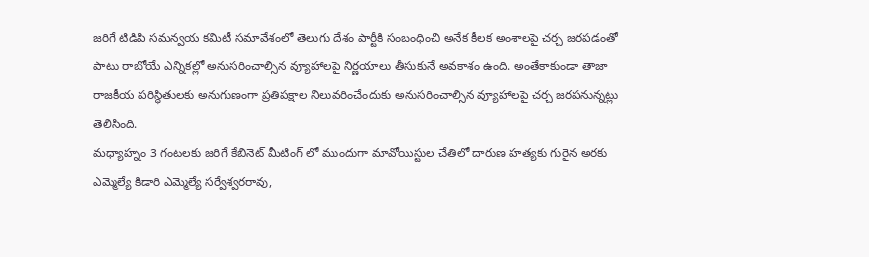జరిగే టిడిపి సమన్వయ కమిటీ సమావేశంలో తెలుగు దేశం పార్టీకి సంబంధించి అనేక కీలక అంశాలపై చర్చ జరపడంతో పాటు రాబోయే ఎన్నికల్లో అనుసరించాల్సిన వ్యూహాలపై నిర్ణయాలు తీసుకునే అవకాశం ఉంది. అంతేకాకుండా తాజా రాజకీయ పరిస్థితులకు అనుగుణంగా ప్రతిపక్షాల నిలువరించేందుకు అనుసరించాల్సిన వ్యూహాలపై చర్చ జరపనున్నట్లు తెలిసింది.
మధ్యాహ్నం 3 గంటలకు జరిగే కేబినెట్ మీటింగ్ లో ముందుగా మావోయిస్టుల చేతిలో దారుణ హత్యకు గురైన అరకు ఎమ్మెల్యే కిడారి ఎమ్మెల్యే సర్వేశ్వరరావు,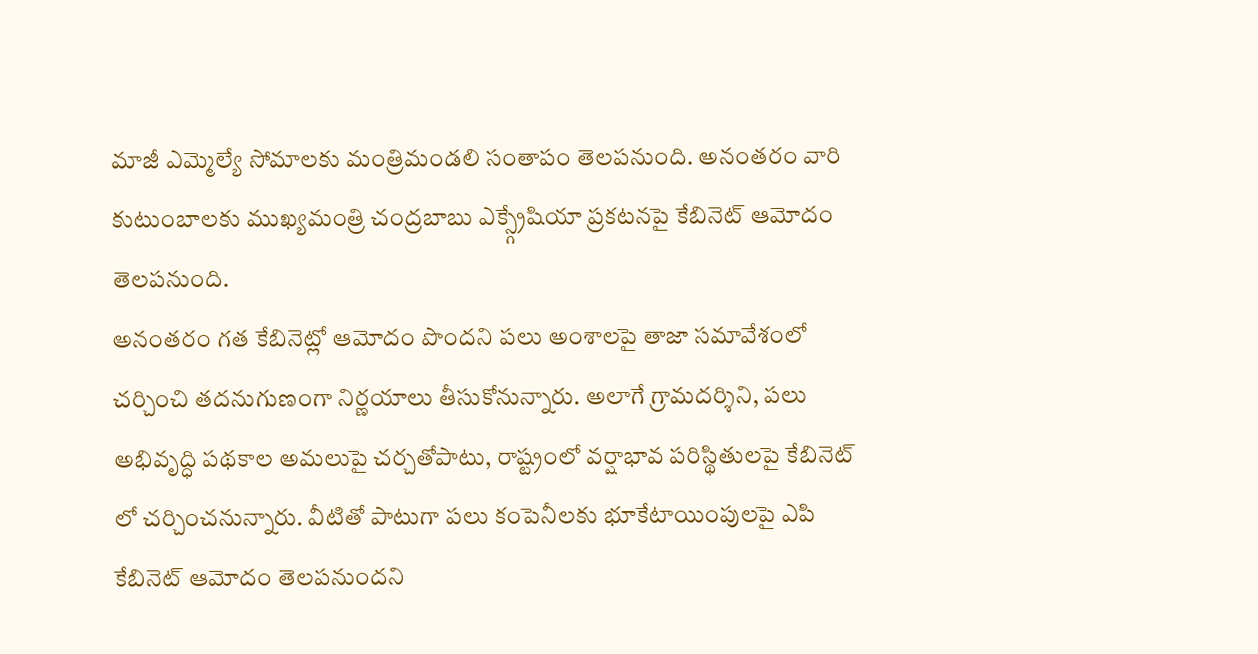మాజీ ఎమ్మెల్యే సోమాలకు మంత్రిమండలి సంతాపం తెలపనుంది. అనంతరం వారి కుటుంబాలకు ముఖ్యమంత్రి చంద్రబాబు ఎక్స్గ్రేషియా ప్రకటనపై కేబినెట్ ఆమోదం తెలపనుంది.
అనంతరం గత కేబినెట్లో ఆమోదం పొందని పలు అంశాలపై తాజా సమావేశంలో చర్చించి తదనుగుణంగా నిర్ణయాలు తీసుకోనున్నారు. అలాగే గ్రామదర్శిని, పలు అభివృద్ధి పథకాల అమలుపై చర్చతోపాటు, రాష్ట్రంలో వర్షాభావ పరిస్థితులపై కేబినెట్ లో చర్చించనున్నారు. వీటితో పాటుగా పలు కంపెనీలకు భూకేటాయింపులపై ఎపి కేబినెట్ ఆమోదం తెలపనుందని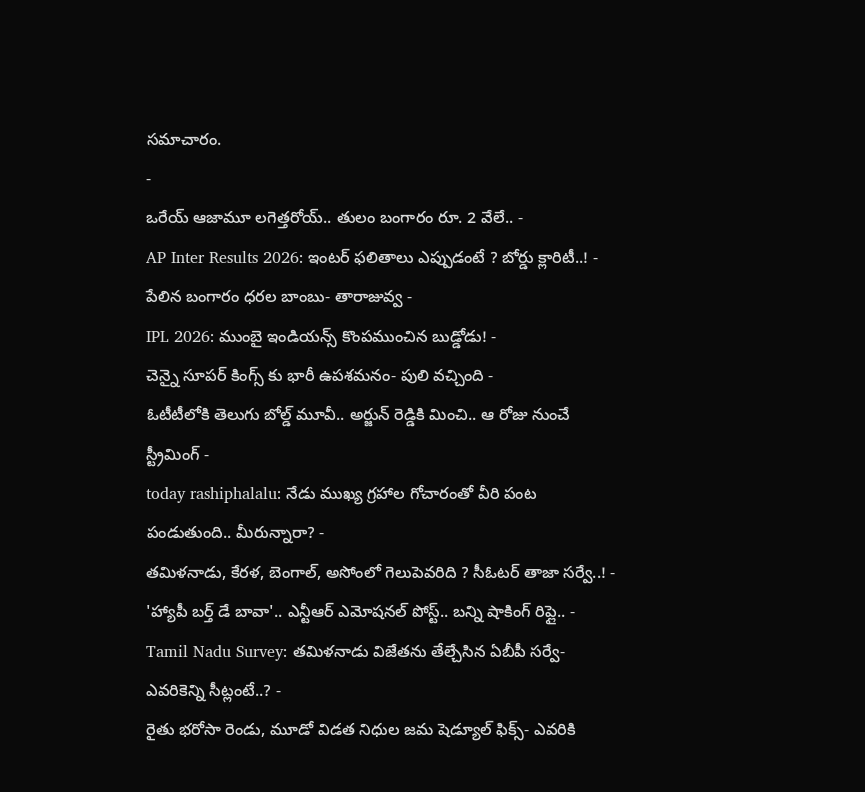సమాచారం.
-
ఒరేయ్ ఆజామూ లగెత్తరోయ్.. తులం బంగారం రూ. 2 వేలే.. -
AP Inter Results 2026: ఇంటర్ ఫలితాలు ఎప్పుడంటే ? బోర్డు క్లారిటీ..! -
పేలిన బంగారం ధరల బాంబు- తారాజువ్వ -
IPL 2026: ముంబై ఇండియన్స్ కొంపముంచిన బుడ్డోడు! -
చెన్నై సూపర్ కింగ్స్ కు భారీ ఉపశమనం- పులి వచ్చింది -
ఓటీటీలోకి తెలుగు బోల్డ్ మూవీ.. అర్జున్ రెడ్డికి మించి.. ఆ రోజు నుంచే స్ట్రీమింగ్ -
today rashiphalalu: నేడు ముఖ్య గ్రహాల గోచారంతో వీరి పంట పండుతుంది.. మీరున్నారా? -
తమిళనాడు, కేరళ, బెంగాల్, అసోంలో గెలుపెవరిది ? సీఓటర్ తాజా సర్వే..! -
'హ్యాపీ బర్త్ డే బావా'.. ఎన్టీఆర్ ఎమోషనల్ పోస్ట్.. బన్ని షాకింగ్ రిప్లై.. -
Tamil Nadu Survey: తమిళనాడు విజేతను తేల్చేసిన ఏబీపీ సర్వే-ఎవరికెన్ని సీట్లంటే..? -
రైతు భరోసా రెండు, మూడో విడత నిధుల జమ షెడ్యూల్ ఫిక్స్- ఎవరికి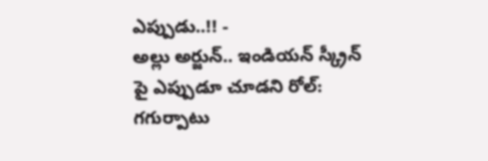ఎప్పుడు..!! -
అల్లు అర్జున్.. ఇండియన్ స్క్రీన్ పై ఎప్పుడూ చూడని రోల్: గగుర్పాటు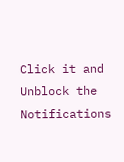Click it and Unblock the Notifications